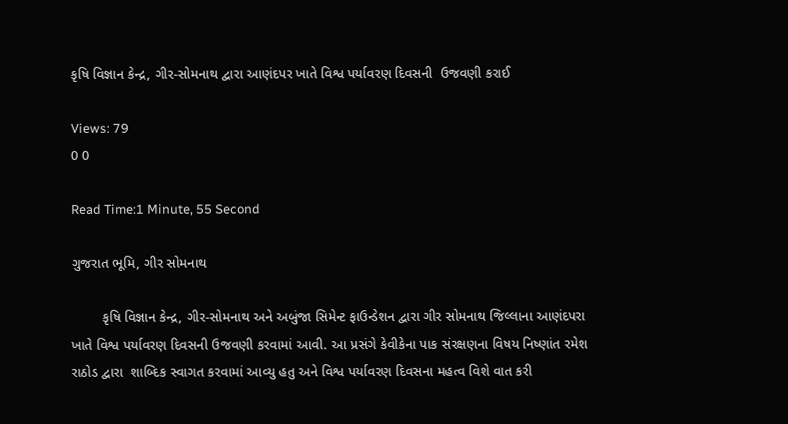કૃષિ વિજ્ઞાન કેન્દ્ર, ગીર-સોમનાથ દ્વારા આણંદપર ખાતે વિશ્વ પર્યાવરણ દિવસની  ઉજવણી કરાઈ

Views: 79
0 0

Read Time:1 Minute, 55 Second

ગુજરાત ભૂમિ, ગીર સોમનાથ

        કૃષિ વિજ્ઞાન કેન્દ્ર, ગીર-સોમનાથ અને અબુંજા સિમેન્ટ ફાઉન્ડેશન દ્વારા ગીર સોમનાથ જિલ્લાના આણંદપરા ખાતે વિશ્વ પર્યાવરણ દિવસની ઉજવણી કરવામાં આવી. આ પ્રસંગે કેવીકેના પાક સંરક્ષણના વિષય નિષ્ણાંત રમેશ રાઠોડ દ્વારા  શાબ્દિક સ્વાગત કરવામાં આવ્યુ હતુ અને વિશ્વ પર્યાવરણ દિવસના મહત્વ વિશે વાત કરી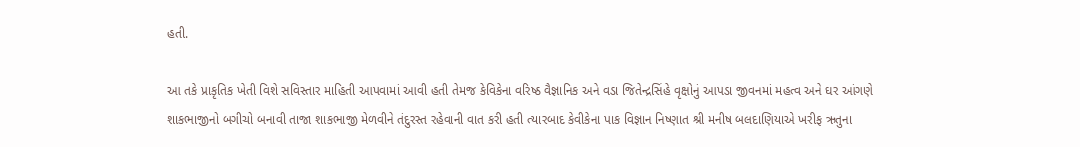હતી.

આ તકે પ્રાકૃતિક ખેતી વિશે સવિસ્તાર માહિતી આપવામાં આવી હતી તેમજ કેવિકેના વરિષ્ઠ વૈજ્ઞાનિક અને વડા જિતેન્દ્રસિંહે વૃક્ષોનું આપડા જીવનમાં મહત્વ અને ઘર આંગણે શાકભાજીનો બગીચો બનાવી તાજા શાકભાજી મેળવીને તંદુરસ્ત રહેવાની વાત કરી હતી ત્યારબાદ કેવીકેના પાક વિજ્ઞાન નિષ્ણાત શ્રી મનીષ બલદાણિયાએ ખરીફ ઋતુના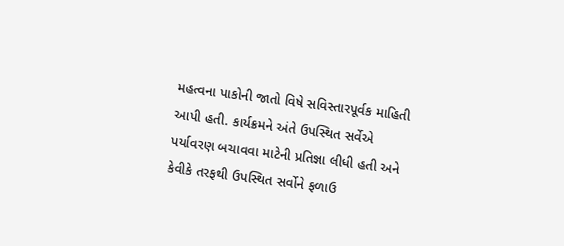મહત્વના પાકોની જાતો વિષે સવિસ્તારપૂર્વક માહિતી આપી હતી. કાર્યક્રમને અંતે ઉપસ્થિત સર્વેએ પર્યાવરણ બચાવવા માટેની પ્રતિજ્ઞા લીધી હતી અને કેવીકે તરફથી ઉપસ્થિત સર્વોને ફળાઉ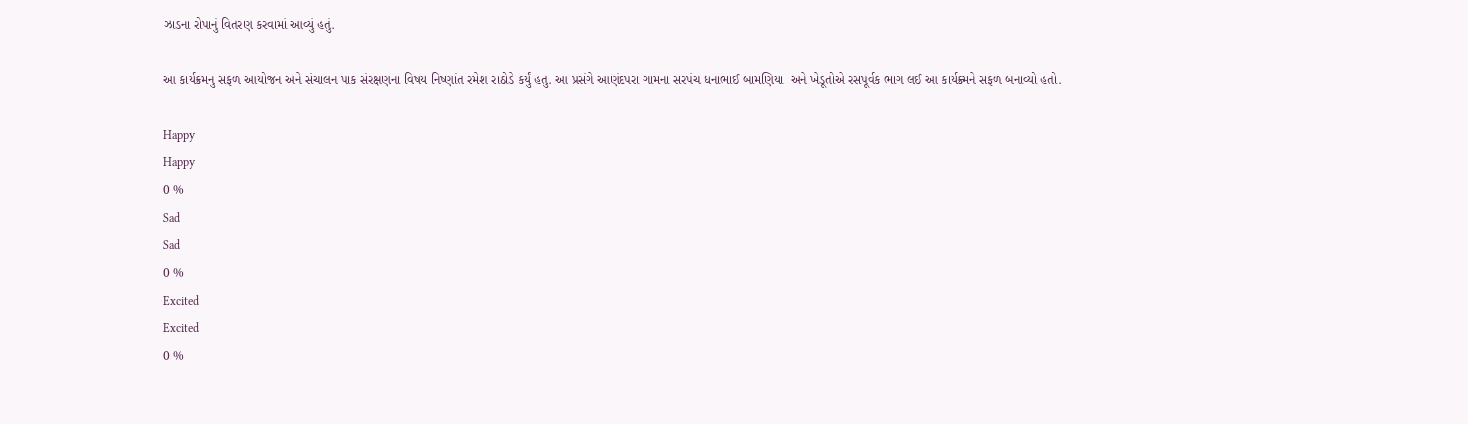ઝાડના રોપાનું વિતરણ કરવામાં આવ્યું હતું.

આ કાર્યક્રમનુ સફળ આયોજન અને સંચાલન પાક સંરક્ષણના વિષય નિષ્ણાંત રમેશ રાઠોડે કર્યું હતુ. આ પ્રસંગે આણંદપરા ગામના સરપંચ ધનાભાઈ બામણિયા  અને ખેડૂતોએ રસપૂર્વક ભાગ લઈ આ કાર્યક્ર્મને સફળ બનાવ્યો હતો.

Happy
Happy
0 %
Sad
Sad
0 %
Excited
Excited
0 %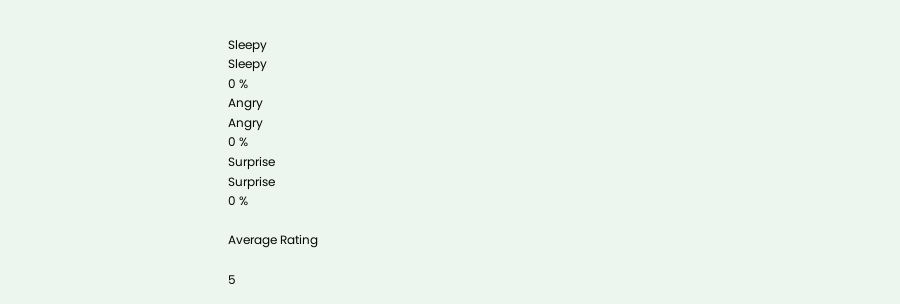Sleepy
Sleepy
0 %
Angry
Angry
0 %
Surprise
Surprise
0 %

Average Rating

5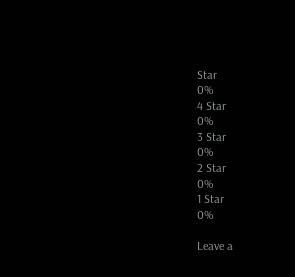Star
0%
4 Star
0%
3 Star
0%
2 Star
0%
1 Star
0%

Leave a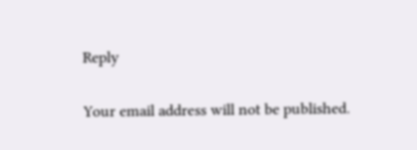Reply

Your email address will not be published.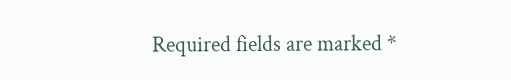Required fields are marked *